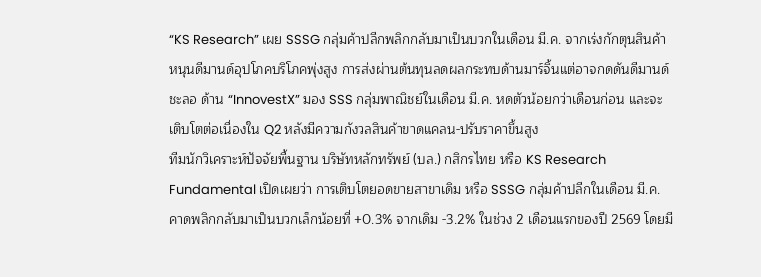“KS Research” เผย SSSG กลุ่มค้าปลีกพลิกกลับมาเป็นบวกในเดือน มี.ค. จากเร่งกักตุนสินค้าหนุนดีมานด์อุปโภคบริโภคพุ่งสูง การส่งผ่านต้นทุนลดผลกระทบด้านมาร์จิ้นแต่อาจกดดันดีมานด์ชะลอ ด้าน “InnovestX” มอง SSS กลุ่มพาณิชย์ในเดือน มี.ค. หดตัวน้อยกว่าเดือนก่อน และจะเติบโตต่อเนื่องใน Q2 หลังมีความกังวลสินค้าขาดแคลน-ปรับราคาขึ้นสูง
ทีมนักวิเคราะห์ปัจจัยพื้นฐาน บริษัทหลักทรัพย์ (บล.) กสิกรไทย หรือ KS Research Fundamental เปิดเผยว่า การเติบโตยอดขายสาขาเดิม หรือ SSSG กลุ่มค้าปลีกในเดือน มี.ค. คาดพลิกกลับมาเป็นบวกเล็กน้อยที่ +0.3% จากเดิม -3.2% ในช่วง 2 เดือนแรกของปี 2569 โดยมี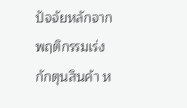ปัจจัยหลักจากพฤติกรรมเร่งกักตุนสินค้า ห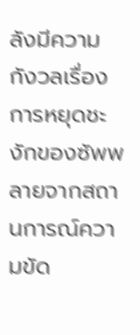ลังมีความกังวลเรื่องการหยุดชะงักของซัพพลายจากสถานการณ์ความขัด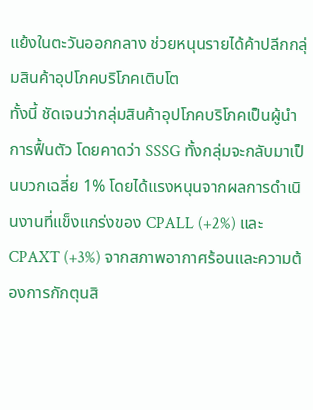แย้งในตะวันออกกลาง ช่วยหนุนรายได้ค้าปลีกกลุ่มสินค้าอุปโภคบริโภคเติบโต
ทั้งนี้ ชัดเจนว่ากลุ่มสินค้าอุปโภคบริโภคเป็นผู้นำการฟื้นตัว โดยคาดว่า SSSG ทั้งกลุ่มจะกลับมาเป็นบวกเฉลี่ย 1% โดยได้แรงหนุนจากผลการดำเนินงานที่แข็งแกร่งของ CPALL (+2%) และ CPAXT (+3%) จากสภาพอากาศร้อนและความต้องการกักตุนสิ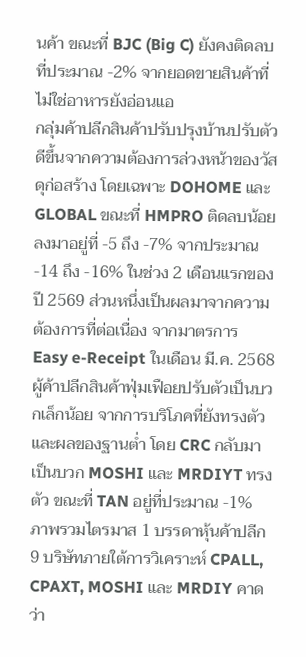นค้า ขณะที่ BJC (Big C) ยังคงติดลบที่ประมาณ -2% จากยอดขายสินค้าที่ไม่ใช่อาหารยังอ่อนแอ
กลุ่มค้าปลีกสินค้าปรับปรุงบ้านปรับตัวดีขึ้นจากความต้องการล่วงหน้าของวัสดุก่อสร้าง โดยเฉพาะ DOHOME และ GLOBAL ขณะที่ HMPRO ติดลบน้อยลงมาอยู่ที่ -5 ถึง -7% จากประมาณ -14 ถึง -16% ในช่วง 2 เดือนแรกของปี 2569 ส่วนหนึ่งเป็นผลมาจากความต้องการที่ต่อเนื่อง จากมาตรการ Easy e-Receipt ในเดือน มี.ค. 2568
ผู้ค้าปลีกสินค้าฟุ่มเฟือยปรับตัวเป็นบวกเล็กน้อย จากการบริโภคที่ยังทรงตัวและผลของฐานต่ำ โดย CRC กลับมาเป็นบวก MOSHI และ MRDIYT ทรงตัว ขณะที่ TAN อยู่ที่ประมาณ -1%
ภาพรวมไตรมาส 1 บรรดาหุ้นค้าปลีก 9 บริษัทภายใต้การวิเคราะห์ CPALL, CPAXT, MOSHI และ MRDIY คาดว่า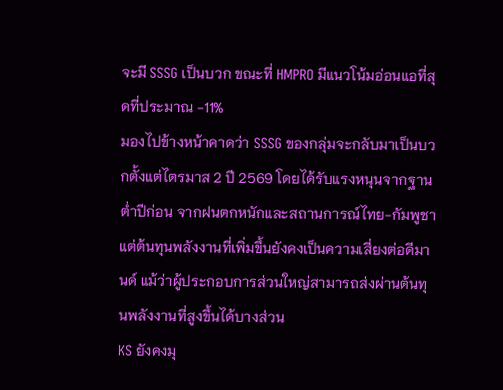จะมี SSSG เป็นบวก ขณะที่ HMPRO มีแนวโน้มอ่อนแอที่สุดที่ประมาณ -11%
มองไปข้างหน้าคาดว่า SSSG ของกลุ่มจะกลับมาเป็นบวกตั้งแต่ไตรมาส 2 ปี 2569 โดยได้รับแรงหนุนจากฐานต่ำปีก่อน จากฝนตกหนักและสถานการณ์ไทย-กัมพูชา แต่ต้นทุนพลังงานที่เพิ่มขึ้นยังคงเป็นความเสี่ยงต่อดีมานด์ แม้ว่าผู้ประกอบการส่วนใหญ่สามารถส่งผ่านต้นทุนพลังงานที่สูงขึ้นได้บางส่วน
KS ยังคงมุ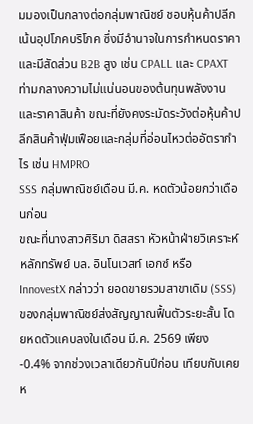มมองเป็นกลางต่อกลุ่มพาณิชย์ ชอบหุ้นค้าปลีกเน้นอุปโภคบริโภค ซึ่งมีอำนาจในการกำหนดราคา และมีสัดส่วน B2B สูง เช่น CPALL และ CPAXT ท่ามกลางความไม่แน่นอนของต้นทุนพลังงานและราคาสินค้า ขณะที่ยังคงระมัดระวังต่อหุ้นค้าปลีกสินค้าฟุ่มเฟือยและกลุ่มที่อ่อนไหวต่ออัตรากำไร เช่น HMPRO
SSS กลุ่มพาณิชย์เดือน มี.ค. หดตัวน้อยกว่าเดือนก่อน
ขณะที่นางสาวศิริมา ดิสสรา หัวหน้าฝ่ายวิเคราะห์หลักทรัพย์ บล. อินโนเวสท์ เอกซ์ หรือ InnovestX กล่าวว่า ยอดขายรวมสาขาเดิม (SSS) ของกลุ่มพาณิชย์ส่งสัญญาณฟื้นตัวระยะสั้น โดยหดตัวแคบลงในเดือน มี.ค. 2569 เพียง -0.4% จากช่วงเวลาเดียวกันปีก่อน เทียบกับเคยห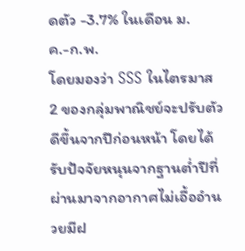ดตัว -3.7% ในเดือน ม.ค.-ก.พ.
โดยมองว่า SSS ในไตรมาส 2 ของกลุ่มพาณิชย์จะปรับตัวดีขึ้นจากปีก่อนหน้า โดยได้รับปัจจัยหนุนจากฐานต่ำปีที่ผ่านมาจากอากาศไม่เอื้ออำนวยมีฝ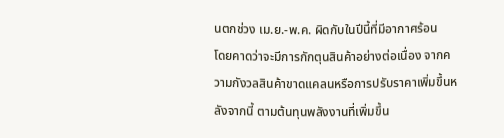นตกช่วง เม.ย.-พ.ค. ผิดกับในปีนี้ที่มีอากาศร้อน
โดยคาดว่าจะมีการกักตุนสินค้าอย่างต่อเนื่อง จากความกังวลสินค้าขาดแคลนหรือการปรับราคาเพิ่มขึ้นหลังจากนี้ ตามต้นทุนพลังงานที่เพิ่มขึ้น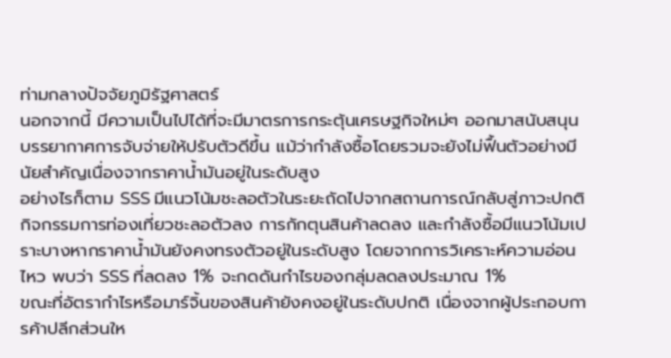ท่ามกลางปัจจัยภูมิรัฐศาสตร์
นอกจากนี้ มีความเป็นไปได้ที่จะมีมาตรการกระตุ้นเศรษฐกิจใหม่ๆ ออกมาสนับสนุนบรรยากาศการจับจ่ายให้ปรับตัวดีขึ้น แม้ว่ากำลังซื้อโดยรวมจะยังไม่ฟื้นตัวอย่างมีนัยสำคัญเนื่องจากราคาน้ำมันอยู่ในระดับสูง
อย่างไรก็ตาม SSS มีแนวโน้มชะลอตัวในระยะถัดไปจากสถานการณ์กลับสู่ภาวะปกติ กิจกรรมการท่องเที่ยวชะลอตัวลง การกักตุนสินค้าลดลง และกำลังซื้อมีแนวโน้มเปราะบางหากราคาน้ำมันยังคงทรงตัวอยู่ในระดับสูง โดยจากการวิเคราะห์ความอ่อนไหว พบว่า SSS ที่ลดลง 1% จะกดดันกำไรของกลุ่มลดลงประมาณ 1%
ขณะที่อัตรากำไรหรือมาร์จิ้นของสินค้ายังคงอยู่ในระดับปกติ เนื่องจากผู้ประกอบการค้าปลีกส่วนให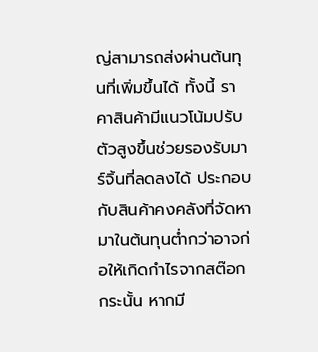ญ่สามารถส่งผ่านต้นทุนที่เพิ่มขึ้นได้ ทั้งนี้ ราคาสินค้ามีแนวโน้มปรับตัวสูงขึ้นช่วยรองรับมาร์จิ้นที่ลดลงได้ ประกอบกับสินค้าคงคลังที่จัดหามาในต้นทุนต่ำกว่าอาจก่อให้เกิดกำไรจากสต๊อก
กระนั้น หากมี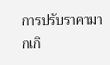การปรับราคามากเกิ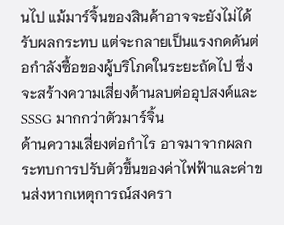นไป แม้มาร์จิ้นของสินค้าอาจจะยังไม่ได้รับผลกระทบ แต่จะกลายเป็นแรงกดดันต่อกำลังซื้อของผู้บริโภคในระยะถัดไป ซึ่งจะสร้างความเสี่ยงด้านลบต่ออุปสงค์และ SSSG มากกว่าตัวมาร์จิ้น
ด้านความเสี่ยงต่อกำไร อาจมาจากผลกระทบการปรับตัวขึ้นของค่าไฟฟ้าและค่าขนส่งหากเหตุการณ์สงครา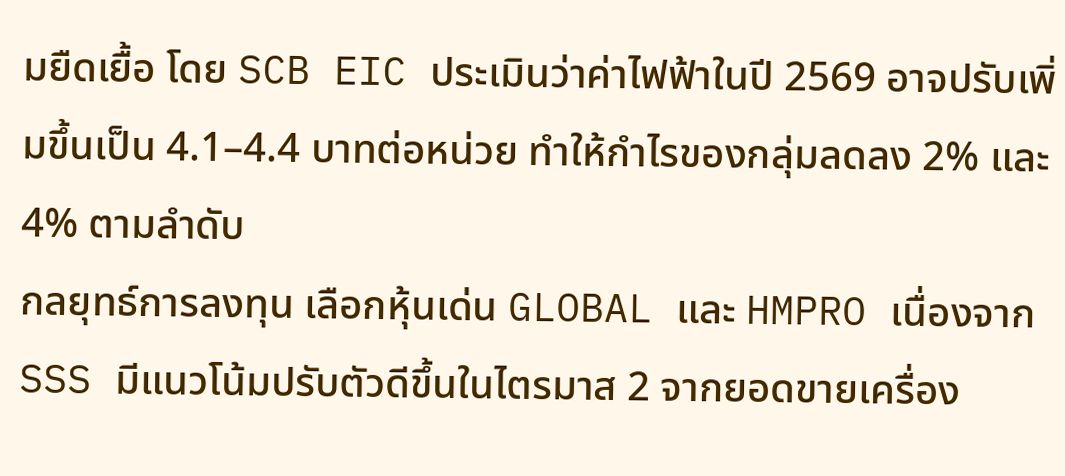มยืดเยื้อ โดย SCB EIC ประเมินว่าค่าไฟฟ้าในปี 2569 อาจปรับเพิ่มขึ้นเป็น 4.1–4.4 บาทต่อหน่วย ทำให้กำไรของกลุ่มลดลง 2% และ 4% ตามลำดับ
กลยุทธ์การลงทุน เลือกหุ้นเด่น GLOBAL และ HMPRO เนื่องจาก SSS มีแนวโน้มปรับตัวดีขึ้นในไตรมาส 2 จากยอดขายเครื่อง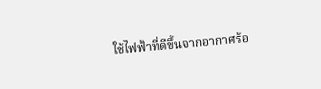ใช้ไฟฟ้าที่ดีขึ้นจากอากาศร้อ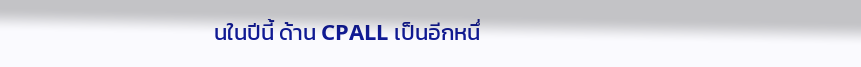นในปีนี้ ด้าน CPALL เป็นอีกหนึ่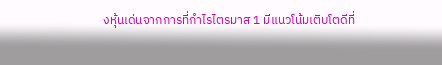งหุ้นเด่นจากการที่กำไรไตรมาส 1 มีแนวโน้มเติบโตดีที่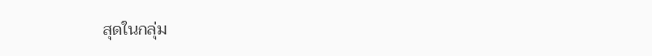สุดในกลุ่ม